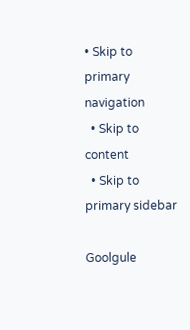• Skip to primary navigation
  • Skip to content
  • Skip to primary sidebar

Goolgule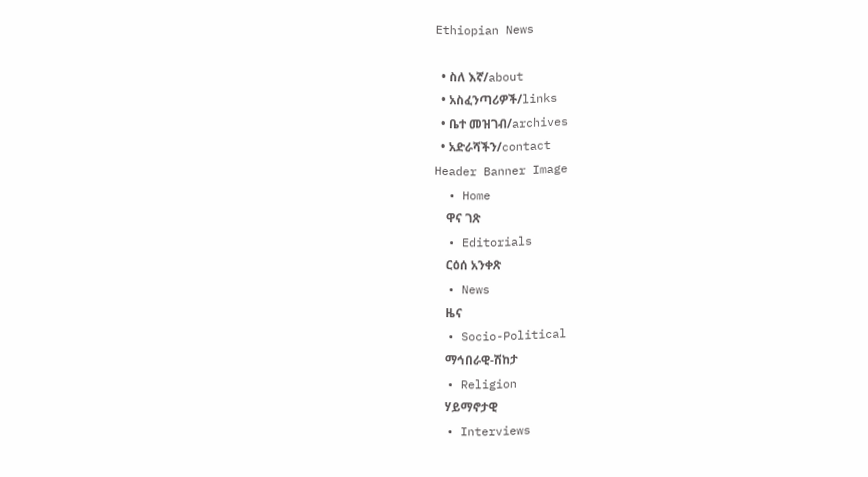Ethiopian News

  • ስለ እኛ/about
  • አስፈንጣሪዎች/links
  • ቤተ መዝገብ/archives
  • አድራሻችን/contact
Header Banner Image
  • Home
    ዋና ገጽ
  • Editorials
    ርዕሰ አንቀጽ
  • News
    ዜና
  • Socio-Political
    ማኅበራዊ-ሽከታ
  • Religion
    ሃይማኖታዊ
  • Interviews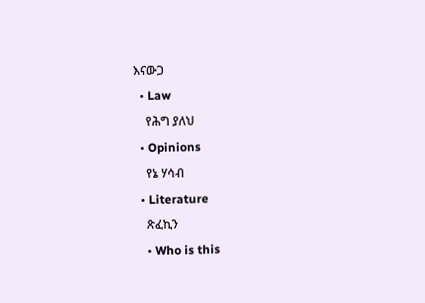እናውጋ
  • Law
    የሕግ ያለህ
  • Opinions
    የኔ ሃሳብ
  • Literature
    ጽፈኪን
    • Who is this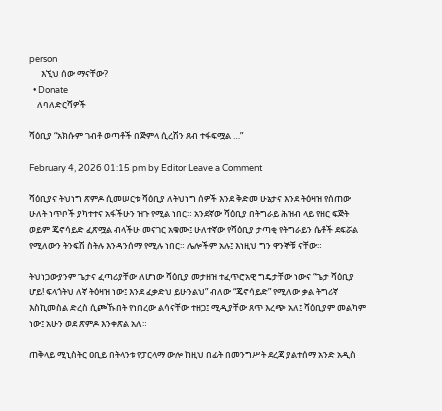person
      እኚህ ሰው ማናቸው?
  • Donate
    ለባለድርሻዎች

ሻዕቢያ “አክሱም ገብቶ ወጣቶች በጅምላ ሲረሽን ጸብ ተፋፍሟል …”

February 4, 2026 01:15 pm by Editor Leave a Comment

ሻዕቢያና ትህነግ ጽምዶ ሲመሠርቱ ሻዕቢያ ለትህነግ ሰዎች እንደ ቅድመ ሁኔታና እንደ ትዕዛዝ የሰጠው ሁለት ነጥቦች ያካተተና አፋችሁን ዝጉ የሚል ነበር። አንደኛው ሻዕቢያ በትግራይ ሕዝብ ላይ የዘር ፍጅት ወይም ጄኖሳይድ ፈጽሟል ብላችሁ መናገር አቁሙ፤ ሁለተኛው የሻዕቢያ ታጣቂ የትግራይን ሴቶች ደፍሯል የሚለውን ትንፍሽ ስትሉ እንዳንሰማ የሚሉ ነበር። ሌሎችም አሉ፤ እነዚህ ግን ዋንኞቹ ናቸው።

ትህነጋውያንም ጌታና ፈጣሪያቸው ለሆነው ሻዕቢያ መታዘዝ ተፈጥሮአዊ ግዴታቸው ነውና “ጌታ ሻዕቢያ ሆይ! ፍላጎትህ ለኛ ትዕዛዝ ነው፤ እንደ ፈቃድህ ይሁንልህ” ብለው “ጄኖሳይድ” የሚለው ቃል ትግሪኛ እስኪመስል ድረስ ሲጮኹበት የነበረው ልሳናቸው ተዘጋ፤ ሚዲያቸው ጸጥ እረጭ አለ፤ ሻዕቢያም መልካም ነው፤ አሁን ወደ ጽምዶ እንቀጽል አለ።

ጠቅላይ ሚኒስትር ዐቢይ በትላንቱ የፓርላማ ውሎ ከዚህ በፊት በመንግሥት ደረጃ ያልተሰማ አንድ አዲስ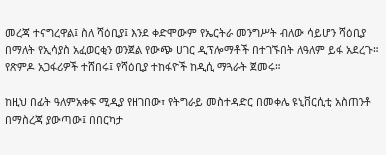መረጃ ተናግረዋል፤ ስለ ሻዕቢያ፤ እንደ ቀድሞውም የኤርትራ መንግሥት ብለው ሳይሆን ሻዕቢያ በማለት የኢሳያስ አፈወርቂን ወንጀል የውጭ ሀገር ዲፕሎማቶች በተገኙበት ለዓለም ይፋ አደረጉ። የጽምዶ አጋፋሪዎች ተሸበሩ፤ የሻዕቢያ ተከፋዮች ከዲሲ ማጓራት ጀመሩ።

ከዚህ በፊት ዓለምአቀፍ ሚዲያ የዘገበው፣ የትግራይ መስተዳድር በመቀሌ ዩኒቨርሲቲ አስጠንቶ በማስረጃ ያውጣው፤ በበርካታ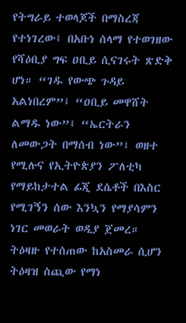የትግራይ ተወላጆች በማስረጃ የተነገረው፤ በአቡነ ሰላማ የተወገዘው የሻዕቢያ ግፍ ዐቢይ ሲናገሩት ጽድቅ ሆነ። “ገዱ የውጭ ጉዳይ አልነበረም”፤ “ዐቢይ መዋሸት ልማዱ ነው”፤ “ኤርትራን ለመውጋት በማሰብ ነው”፤ ወዘተ የሚሉና የኢትዮጵያን ፖለቲካ የማይከታተል ፊጂ ደሴቶች በእስር የሚገኝን ሰው እንኳን የማያሳምን ነገር መወራት ወዲያ ጀመረ። ትዕዛዙ የተሰጠው ከአስመራ ሲሆን ትዕዛዝ ሰጪው የማነ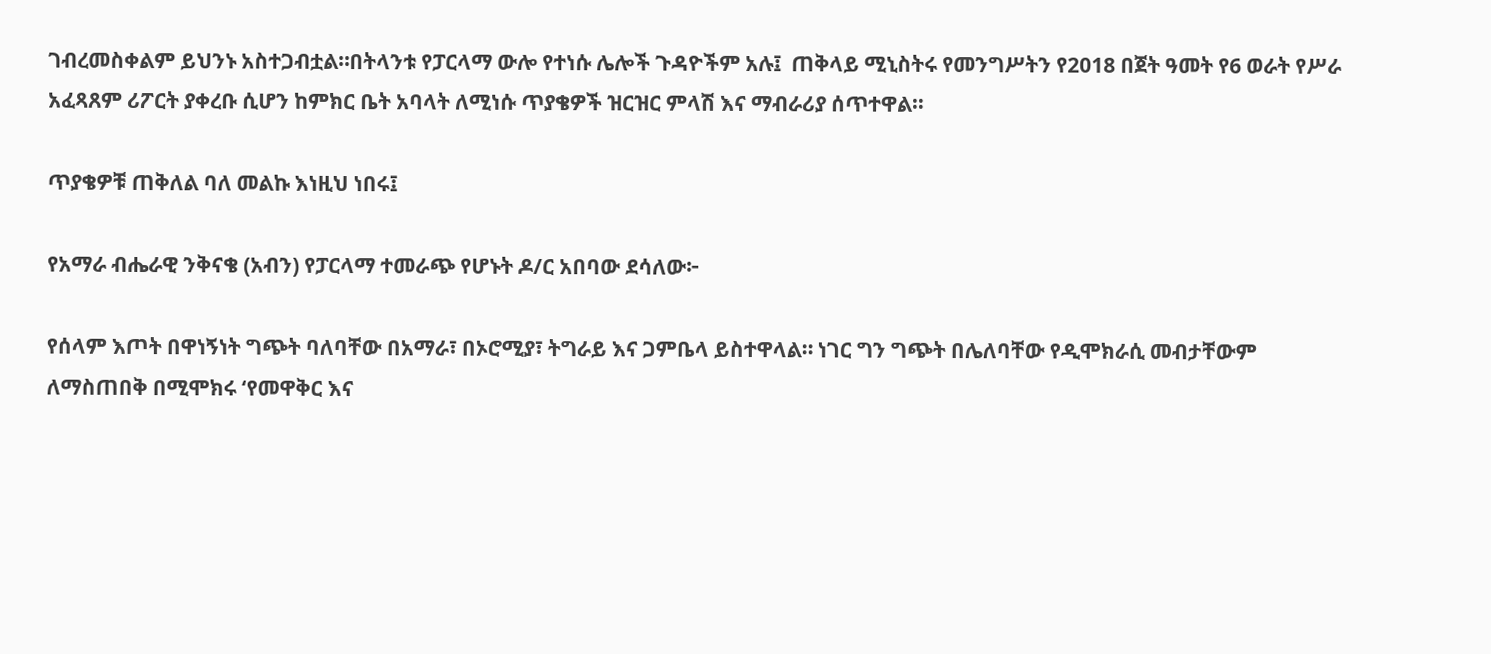ገብረመስቀልም ይህንኑ አስተጋብቷል።በትላንቱ የፓርላማ ውሎ የተነሱ ሌሎች ጉዳዮችም አሉ፤  ጠቅላይ ሚኒስትሩ የመንግሥትን የ2018 በጀት ዓመት የ6 ወራት የሥራ አፈጻጸም ሪፖርት ያቀረቡ ሲሆን ከምክር ቤት አባላት ለሚነሱ ጥያቄዎች ዝርዝር ምላሽ እና ማብራሪያ ሰጥተዋል።

ጥያቄዎቹ ጠቅለል ባለ መልኩ እነዚህ ነበሩ፤

የአማራ ብሔራዊ ንቅናቄ (አብን) የፓርላማ ተመራጭ የሆኑት ዶ/ር አበባው ደሳለው፦

የሰላም እጦት በዋነኝነት ግጭት ባለባቸው በአማራ፣ በኦሮሚያ፣ ትግራይ እና ጋምቤላ ይስተዋላል። ነገር ግን ግጭት በሌለባቸው የዲሞክራሲ መብታቸውም ለማስጠበቅ በሚሞክሩ ‘የመዋቅር እና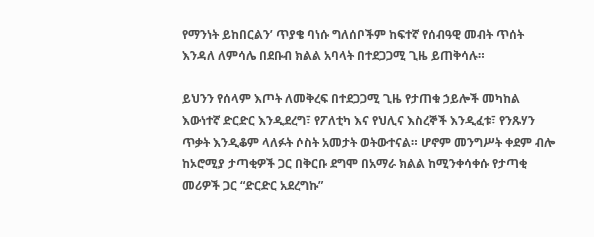የማንነት ይከበርልን’ ጥያቄ ባነሱ ግለሰቦችም ከፍተኛ የሰብዓዊ መብት ጥሰት እንዳለ ለምሳሌ በደቡብ ክልል አባላት በተደጋጋሚ ጊዜ ይጠቅሳሉ።

ይህንን የሰላም እጦት ለመቅረፍ በተደጋጋሚ ጊዜ የታጠቁ ኃይሎች መካከል እውነተኛ ድርድር እንዲደረግ፣ የፖለቲካ እና የህሊና እስረኞች እንዲፈቱ፣ የንጹሃን ጥቃት እንዲቆም ላለፉት ሶስት አመታት ወትውተናል። ሆኖም መንግሥት ቀደም ብሎ ከኦሮሚያ ታጣቂዎች ጋር በቅርቡ ደግሞ በአማራ ክልል ከሚንቀሳቀሱ የታጣቂ መሪዎች ጋር “ድርድር አደረግኩ”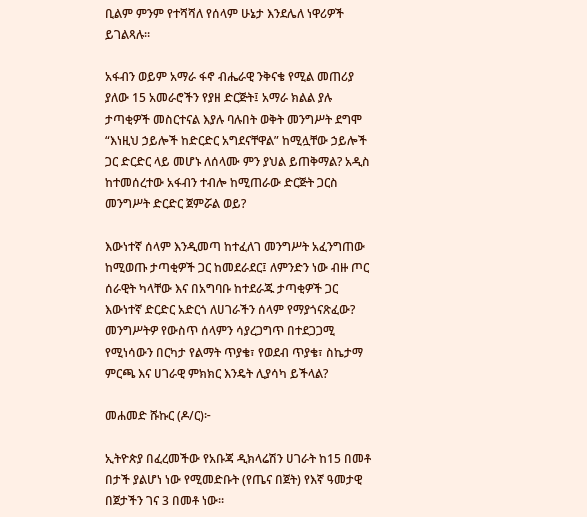ቢልም ምንም የተሻሻለ የሰላም ሁኔታ እንደሌለ ነዋሪዎች ይገልጻሉ።

አፋብን ወይም አማራ ፋኖ ብሔራዊ ንቅናቄ የሚል መጠሪያ ያለው 15 አመራሮችን የያዘ ድርጅት፤ አማራ ክልል ያሉ ታጣቂዎች መስርተናል እያሉ ባሉበት ወቅት መንግሥት ደግሞ “እነዚህ ኃይሎች ከድርድር አግደናቸዋል” ከሚሏቸው ኃይሎች ጋር ድርድር ላይ መሆኑ ለሰላሙ ምን ያህል ይጠቅማል? አዲስ ከተመሰረተው አፋብን ተብሎ ከሚጠራው ድርጅት ጋርስ መንግሥት ድርድር ጀምሯል ወይ?

እውነተኛ ሰላም እንዲመጣ ከተፈለገ መንግሥት አፈንግጠው ከሚወጡ ታጣቂዎች ጋር ከመደራደር፤ ለምንድን ነው ብዙ ጦር ሰራዊት ካላቸው እና በአግባቡ ከተደራጁ ታጣቂዎች ጋር እውነተኛ ድርድር አድርጎ ለሀገራችን ሰላም የማያጎናጽፈው? መንግሥትዎ የውስጥ ሰላምን ሳያረጋግጥ በተደጋጋሚ የሚነሳውን በርካታ የልማት ጥያቄ፣ የወደብ ጥያቄ፣ ስኬታማ ምርጫ እና ሀገራዊ ምክክር እንዴት ሊያሳካ ይችላል?

መሐመድ ሹኩር (ዶ/ር)፦

ኢትዮጵያ በፈረመችው የአቡጃ ዲክላሬሽን ሀገራት ከ15 በመቶ በታች ያልሆነ ነው የሚመድቡት (የጤና በጀት) የእኛ ዓመታዊ በጀታችን ገና 3 በመቶ ነው።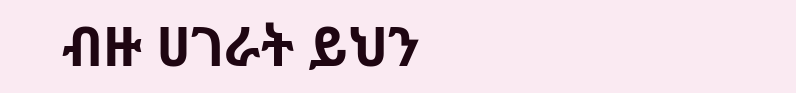ብዙ ሀገራት ይህን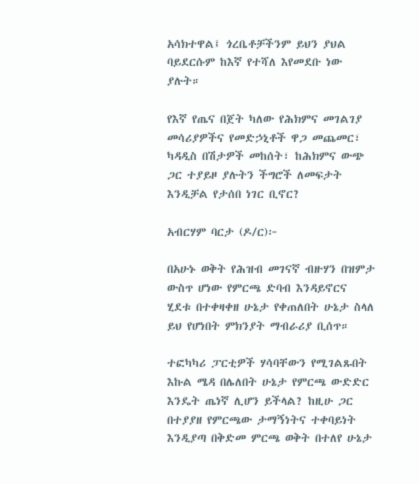አሳክተዋል፤ ጎረቤቶቻችንም ይህን ያህል ባይደርሱም ከእኛ የተሻለ እየመደቡ ነው ያሉት።

የእኛ የጤና በጀት ካለው የሕክምና መገልገያ መሳሪያዎችና የመድኃኒቶች ዋጋ መጨመር፣ ካዳዲስ በሽታዎች መከሰት፣ ከሕክምና ውጭ ጋር ተያይዞ ያሉትን ችግሮች ለመፍታት እንዲቻል የታሰበ ነገር ቢኖር?

አብርሃም ባርታ (ዶ/ር)፦

በአሁኑ ወቅት የሕዝብ መገናኛ ብዙሃን በዝምታ ውስጥ ሆነው የምርጫ ድባብ እንዳይኖርና ሂደቱ በተቀዛቀዘ ሁኔታ የቀጠለበት ሁኔታ ስላለ ይህ የሆነበት ምክንያት ማብራሪያ ቢሰጥ።

ተፎካካሪ ፓርቲዎች ሃሳባቸውን የሚገልጹበት እኩል ሜዳ በሌለበት ሁኔታ የምርጫ ውድድር እንዴት ጤነኛ ሊሆን ይችላል? ከዚሁ ጋር በተያያዘ የምርጫው ታማኝነትና ተቀባይነት እንዲያጣ በቅድመ ምርጫ ወቅት በተለየ ሁኔታ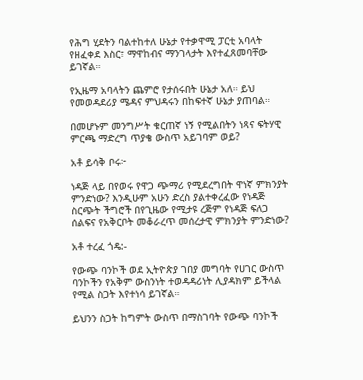የሕግ ሂደትን ባልተከተለ ሁኔታ የተቃዋሚ ፓርቲ አባላት የዘፈቀደ እስር፣ ማዋከብና ማንገላታት እየተፈጸመባቸው ይገኛል።

የኢዜማ አባላትን ጨምሮ የታሰሩበት ሁኔታ አለ። ይህ የመወዳደሪያ ሜዳና ምህዳሩን በከፍተኛ ሁኔታ ያጠባል።

በመሆኑም መንግሥት ቁርጠኛ ነኝ የሚልበትን ነጻና ፍትሃዊ ምርጫ ማድረግ ጥያቄ ውስጥ አይገባም ወይ?

አቶ ይሳቅ ቦሩ፦

ነዳጅ ላይ በየወሩ የዋጋ ጭማሪ የሚደረግበት ዋነኛ ምክንያት ምንድነው? እንዲሁም አሁን ድረስ ያልተቀረፈው የነዳጅ ስርጭት ችግሮች በየጊዜው የሚታዩ ረጅም የነዳጅ ፍለጋ ሰልፍና የአቅርቦት መቆራረጥ መሰረታዊ ምክንያት ምንድነው?

አቶ ተረፈ ጎዴ:-

የውጭ ባንኮች ወደ ኢትዮጵያ ገበያ መግባት የሀገር ውስጥ ባንኮችን የአቅም ውስንነት ተወዳዳሪነት ሊያዳክም ይችላል የሚል ስጋት እየተነሳ ይገኛል።

ይህንን ስጋት ከግምት ውስጥ በማስገባት የውጭ ባንኮች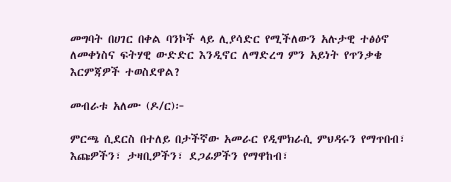መግባት በሀገር በቀል ባንኮች ላይ ሊያሳድር የሚችለውን አሉታዊ ተፅዕኖ ለመቀነስና ፍትሃዊ ውድድር እንዲኖር ለማድረግ ምን አይነት የጥንቃቄ እርምጃዎች ተወስደዋል?

መብራቱ አለሙ (ዶ/ር)፦

ምርጫ ሲደርስ በተለይ በታችኛው አመራር የዲሞክራሲ ምህዳሩን የማጥበብ፣ እጩዎችን፣ ታዛቢዎችን፣ ደጋፊዎችን የማዋከብ፣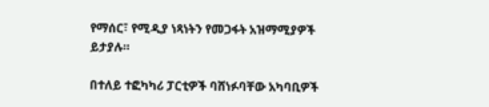የማሰር፣ የሚዲያ ነጻነትን የመጋፋት አዝማሚያዎች ይታያሉ።

በተለይ ተፎካካሪ ፓርቲዎች ባሸነፉባቸው አካባቢዎች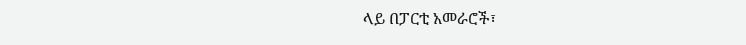ላይ በፓርቲ አመራሮች፣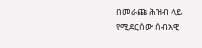በመራጩ ሕዝብ ላይ የሚደርሰው ሰብአዊ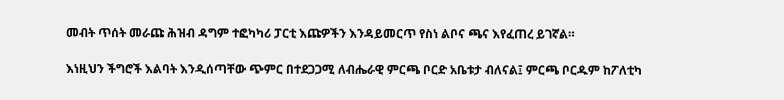መብት ጥሰት መራጩ ሕዝብ ዳግም ተፎካካሪ ፓርቲ እጩዎችን እንዳይመርጥ የስነ ልቦና ጫና እየፈጠረ ይገኛል።

እነዚህን ችግሮች እልባት እንዲሰጣቸው ጭምር በተደጋጋሚ ለብሔራዊ ምርጫ ቦርድ አቤቱታ ብለናል፤ ምርጫ ቦርዱም ከፖለቲካ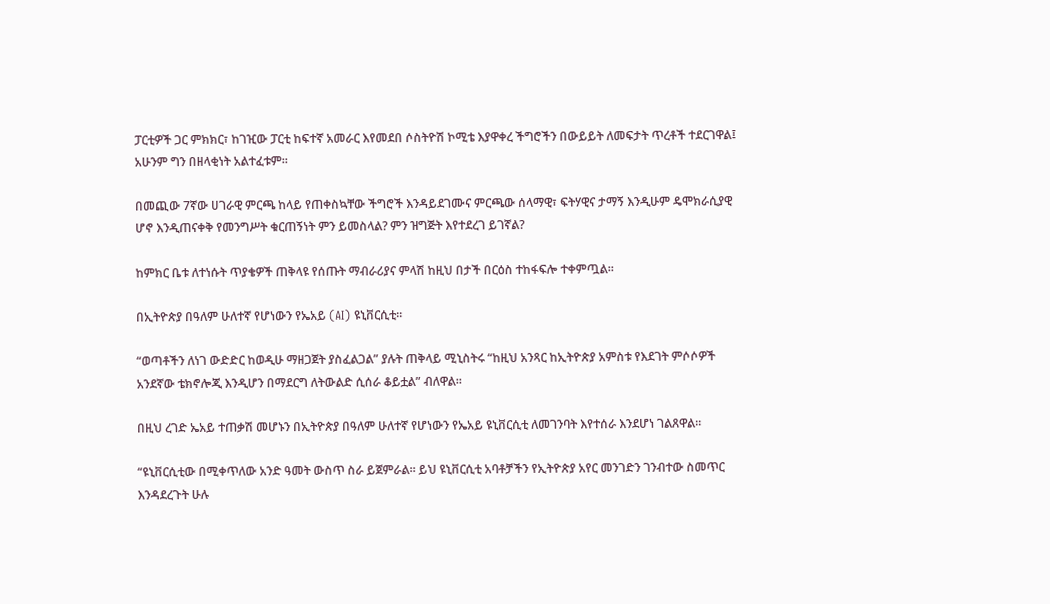ፓርቲዎች ጋር ምክክር፣ ከገዢው ፓርቲ ከፍተኛ አመራር እየመደበ ሶስትዮሽ ኮሚቴ እያዋቀረ ችግሮችን በውይይት ለመፍታት ጥረቶች ተደርገዋል፤ አሁንም ግን በዘላቂነት አልተፈቱም።

በመጪው 7ኛው ሀገራዊ ምርጫ ከላይ የጠቀስኳቸው ችግሮች እንዳይደገሙና ምርጫው ሰላማዊ፣ ፍትሃዊና ታማኝ እንዲሁም ዴሞክራሲያዊ ሆኖ እንዲጠናቀቅ የመንግሥት ቁርጠኝነት ምን ይመስላል? ምን ዝግጅት እየተደረገ ይገኛል?

ከምክር ቤቱ ለተነሱት ጥያቄዎች ጠቅላዩ የሰጡት ማብራሪያና ምላሽ ከዚህ በታች በርዕስ ተከፋፍሎ ተቀምጧል።

በኢትዮጵያ በዓለም ሁለተኛ የሆነውን የኤአይ (AI) ዩኒቨርሲቲ።

“ወጣቶችን ለነገ ውድድር ከወዲሁ ማዘጋጀት ያስፈልጋል” ያሉት ጠቅላይ ሚኒስትሩ “ከዚህ አንጻር ከኢትዮጵያ አምስቱ የእደገት ምሶሶዎች አንደኛው ቴክኖሎጂ እንዲሆን በማደርግ ለትውልድ ሲሰራ ቆይቷል” ብለዋል።

በዚህ ረገድ ኤአይ ተጠቃሽ መሆኑን በኢትዮጵያ በዓለም ሁለተኛ የሆነውን የኤአይ ዩኒቨርሲቲ ለመገንባት እየተሰራ እንደሆነ ገልጸዋል።

“ዩኒቨርሲቲው በሚቀጥለው አንድ ዓመት ውስጥ ስራ ይጀምራል። ይህ ዩኒቨርሲቲ አባቶቻችን የኢትዮጵያ አየር መንገድን ገንብተው ስመጥር እንዳደረጉት ሁሉ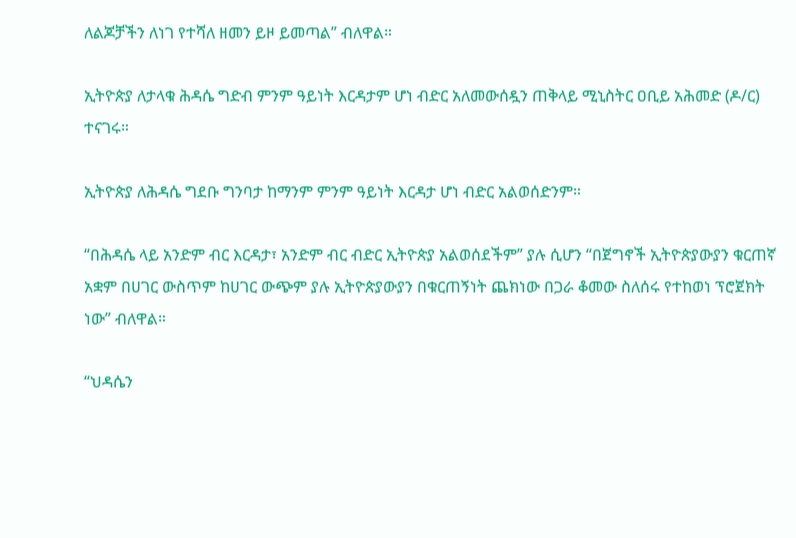ለልጆቻችን ለነገ የተሻለ ዘመን ይዞ ይመጣል” ብለዋል።

ኢትዮጵያ ለታላቁ ሕዳሴ ግድብ ምንም ዓይነት እርዳታም ሆነ ብድር አለመውሰዷን ጠቅላይ ሚኒስትር ዐቢይ አሕመድ (ዶ/ር) ተናገሩ።

ኢትዮጵያ ለሕዳሴ ግደቡ ግንባታ ከማንም ምንም ዓይነት እርዳታ ሆነ ብድር አልወሰድንም።

“በሕዳሴ ላይ አንድም ብር እርዳታ፣ አንድም ብር ብድር ኢትዮጵያ አልወሰደችም” ያሉ ሲሆን “በጀግኖች ኢትዮጵያውያን ቁርጠኛ አቋም በሀገር ውስጥም ከሀገር ውጭም ያሉ ኢትዮጵያውያን በቁርጠኝነት ጨክነው በጋራ ቆመው ስለሰሩ የተከወነ ፕሮጀክት ነው” ብለዋል።

“ህዳሴን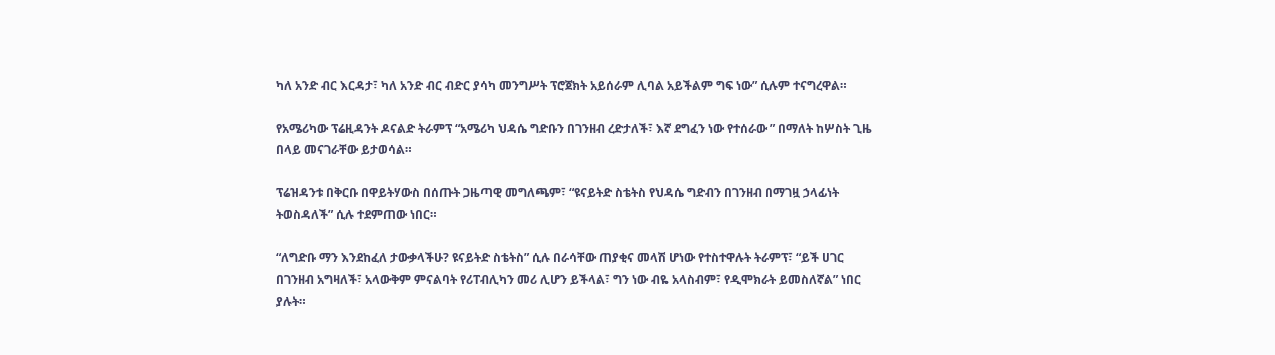ካለ አንድ ብር እርዳታ፣ ካለ አንድ ብር ብድር ያሳካ መንግሥት ፕሮጀክት አይሰራም ሊባል አይችልም ግፍ ነው” ሲሉም ተናግረዋል።

የአሜሪካው ፕሬዚዳንት ዶናልድ ትራምፕ “አሜሪካ ህዳሴ ግድቡን በገንዘብ ረድታለች፣ እኛ ደግፈን ነው የተሰራው ” በማለት ከሦስት ጊዜ በላይ መናገራቸው ይታወሳል።

ፕሬዝዳንቱ በቅርቡ በዋይትሃውስ በሰጡት ጋዜጣዊ መግለጫም፣ “ዩናይትድ ስቴትስ የህዳሴ ግድብን በገንዘብ በማገዟ ኃላፊነት ትወስዳለች” ሲሉ ተደምጠው ነበር።

“ለግድቡ ማን እንደከፈለ ታውቃላችሁ? ዩናይትድ ስቴትስ” ሲሉ በራሳቸው ጠያቂና መላሽ ሆነው የተስተዋሉት ትራምፕ፣ “ይች ሀገር በገንዘብ አግዛለች፣ አላውቅም ምናልባት የሪፐብሊካን መሪ ሊሆን ይችላል፣ ግን ነው ብዬ አላስብም፣ የዲሞክራት ይመስለኛል” ነበር ያሉት።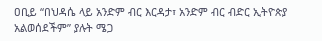ዐቢይ “በህዳሴ ላይ አንድም ብር እርዳታ፣ አንድም ብር ብድር ኢትዮጵያ አልወሰደችም” ያሉት ሜጋ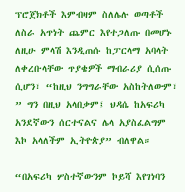ፕሮጀክቶች እምብዛም ስለሌሉ ወጣቶች ለስራ አጥነት ጨምር እየተጋለጡ በመሆኑ ለዚሁ ምላሽ እንዲጠሱ ከፓርላማ አባላት ለቀረቡላቸው ጥያቄዎች ማብራሪያ ሲሰጡ ሲሆን፣ “ከዚህ ንግግራቸው አስከትለውም፣ ” ግን በዚህ አላበቃም፤ ህዳሴ ከአፍሪካ አንደኛውን ሰርተናልና ሌላ አያስፈልግም እኮ አላለችም ኢትዮጵያ” ብለዋል።

“በአፍሪካ ሦስተኛውንም ኮይሻ እየገነባን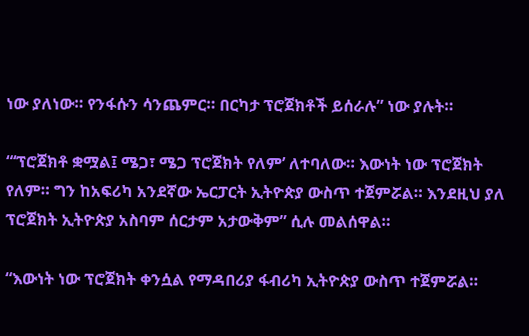ነው ያለነው። የንፋሱን ሳንጨምር። በርካታ ፕሮጀክቶች ይሰራሉ” ነው ያሉት።

“‘ፕሮጀክቶ ቋሟል፤ ሜጋ፣ ሜጋ ፕሮጀክት የለም’ ለተባለው። እውነት ነው ፕሮጀክት የለም። ግን ከአፍሪካ አንደኛው ኤርፓርት ኢትዮጵያ ውስጥ ተጀምሯል። እንደዚህ ያለ ፕሮጀክት ኢትዮጵያ አስባም ሰርታም አታውቅም” ሲሉ መልሰዋል።

“እውነት ነው ፕሮጀክት ቀንሷል የማዳበሪያ ፋብሪካ ኢትዮጵያ ውስጥ ተጀምሯል።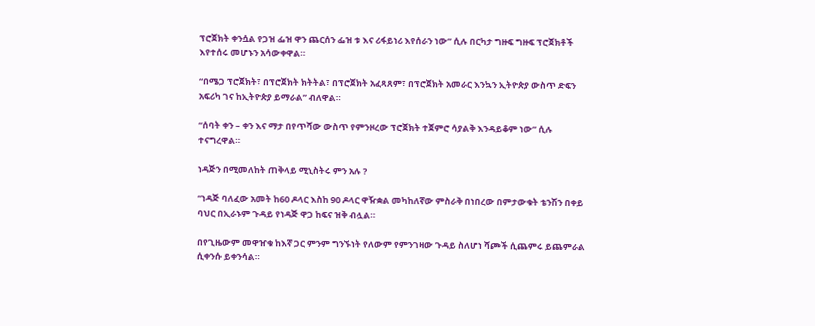ፕሮጀክት ቀንሷል የጋዝ ፌዝ ዋን ጨርሰን ፌዝ ቱ እና ሪፋይነሪ እየሰራን ነው” ሲሉ በርካታ ግዙፍ ግዙፍ ፕሮጀክቶች እየተሰሩ መሆኑን አሳውቀዋል።

“በሜጋ ፕሮጀክት፣ በፕሮጀክት ክትትል፣ በፕሮጀክት አፈጻጸም፣ በፕሮጀክት አመራር እንኳን ኢትዮጵያ ውስጥ ድፍን አፍሪካ ገና ከኢትዮጵያ ይማራል” ብለዋል።

“ሰባት ቀን – ቀን እና ማታ በየጥሻው ውስጥ የምንዞረው ፕሮጀክት ተጀምሮ ሳያልቅ እንዳይቆም ነው” ሲሉ ተናግረዋል።

ነዳጅን በሚመለከት ጠቅላይ ሚኒስትሩ ምን አሉ ?

“ነዳጅ ባለፈው አመት ከ60 ዶላር እስከ 90 ዶላር ዋዥቋል መካከለኛው ምስራቅ በነበረው በምታውቁት ቴንሽን በቀይ ባህር በኢራኑም ጉዳይ የነዳጅ ዋጋ ከፍና ዝቅ ብሏል።

በየጊዜውም መዋዠቁ ከእኛ ጋር ምንም ግንኙነት የለውም የምንገዛው ጉዳይ ስለሆነ ሻጮች ሲጨምሩ ይጨምራል ሲቀንሱ ይቀንሳል።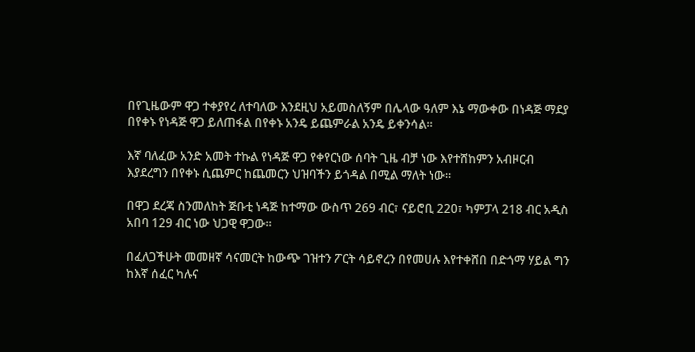በየጊዜውም ዋጋ ተቀያየረ ለተባለው እንደዚህ አይመስለኝም በሌላው ዓለም እኔ ማውቀው በነዳጅ ማደያ በየቀኑ የነዳጅ ዋጋ ይለጠፋል በየቀኑ አንዴ ይጨምራል አንዴ ይቀንሳል።

እኛ ባለፈው አንድ አመት ተኩል የነዳጅ ዋጋ የቀየርነው ሰባት ጊዜ ብቻ ነው እየተሸከምን አብዞርብ እያደረግን በየቀኑ ሲጨምር ከጨመርን ህዝባችን ይጎዳል በሚል ማለት ነው።

በዋጋ ደረጃ ስንመለከት ጅቡቲ ነዳጅ ከተማው ውስጥ 269 ብር፣ ናይሮቢ 220፣ ካምፓላ 218 ብር አዲስ አበባ 129 ብር ነው ህጋዊ ዋጋው።

በፈለጋችሁት መመዘኛ ሳናመርት ከውጭ ገዝተን ፖርት ሳይኖረን በየመሀሉ እየተቀሸበ በድጎማ ሃይል ግን ከእኛ ሰፈር ካሉና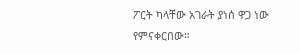ፖርት ካላቸው አገራት ያነሰ ዋጋ ነው የምናቀርበው።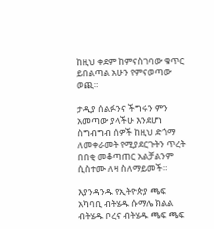ከዚህ ቀደም ከምናስገባው ቁጥር ይበልጣል አሁን የምናወጣው ወጪ።

ታዲያ ሰልፉንና ችግሩን ምን አመጣው ያላችሁ እንደሆነ ስግብግብ ሰዎች ከዚህ ድጎማ ለመቀራመት የሚያደርጉትን ጥረት በበቂ መቆጣጠር አልቻልንም ሲስተሙ ለዛ ስለማይመች።

እያንዳንዱ የኢትዮጵያ ጫፍ አካባቢ ብትሄዱ ሱማሌ ክልል ብትሄዱ ቦረና ብትሄዱ ጫፍ ጫፍ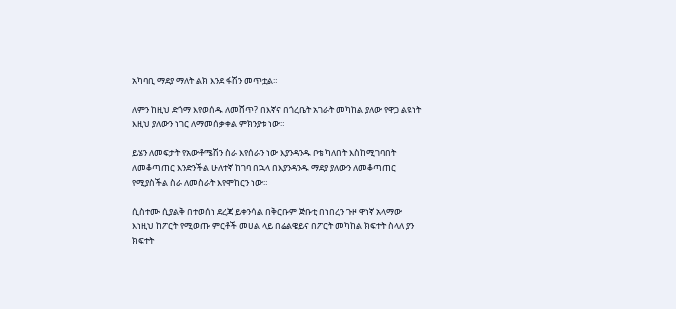አካባቢ ማደያ ማለት ልክ እንደ ፋሽን መጥቷል።

ለምን ከዚህ ድጎማ እየወሰዱ ለመሸጥ? በእኛና በጎረቤት አገራት መካከል ያለው የዋጋ ልዩነት እዚህ ያለውን ነገር ለማመሰቃቀል ምክንያቱ ነው።

ይሄን ለመፍታት የአውቶሜሽን ስራ እየሰራን ነው እያንዳንዱ ቦቴ ካለበት እስከሚገባበት ለመቆጣጠር እንድንችል ሁለተኛ ከገባ በኋላ በእያንዳንዱ ማደያ ያለውን ለመቆጣጠር የሚያስችል ስራ ለመስራት እየሞከርን ነው።

ሲስተሙ ሲያልቅ በተወሰነ ደረጃ ይቀንሳል በቅርቡም ጅቡቲ በነበረን ጉዞ ዋነኛ አላማው እነዚህ ከፖርት የሚወጡ ምርቶች መሀል ላይ በሬልዌይና በፖርት መካከል ክፍተት ስላለ ያን ክፍተት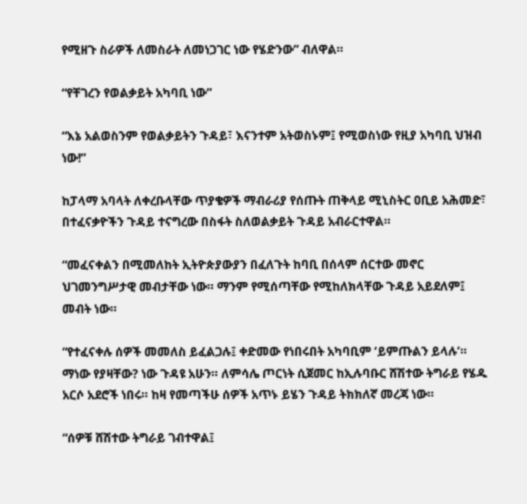የሚዘጉ ስራዎች ለመስራት ለመነጋገር ነው የሄድንው” ብለዋል።

“የቸገረን የወልቃይት አካባቢ ነው”

“እኔ አልወስንም የወልቃይትን ጉዳይ፣ እናንተም አትወስኑም፤ የሚወስነው የዚያ አካባቢ ህዝብ ነው!”

ከፓላማ አባላት ለቀረቡላቸው ጥያቄዎች ማብራሪያ የሰጡት ጠቅላይ ሚኒስትር ዐቢይ አሕመድ፣ በተፈናቃዮችን ጉዳይ ተናግረው በስፋት ስለወልቃይት ጉዳይ አብራርተዋል።

“መፈናቀልን በሚመለከት ኢትዮጵያውያን በፈለጉት ከባቢ በሰላም ሰርተው መኖር ህገመንግሥታዊ መብታቸው ነው። ማንም የሚሰጣቸው የሚከለክላቸው ጉዳይ አይደለም፤ መብት ነው።

“የተፈናቀሉ ሰዎች መመለስ ይፈልጋሉ፤ ቀድመው የነበሩበት አካባቢም ‘ይምጡልን ይላሉ’። ማነው የያዛቸው? ነው ጉዳዩ አሁን። ለምሳሌ ጦርነት ሲጀመር ከኢሉባቡር ሸሽተው ትግራይ የሄዱ አርሶ አደሮች ነበሩ። ከዛ የመጣችሁ ሰዎች አጥኑ ይሄን ጉዳይ ትክክለኛ መረጃ ነው።

“ሰዎቹ ሸሽተው ትግራይ ገብተዋል፤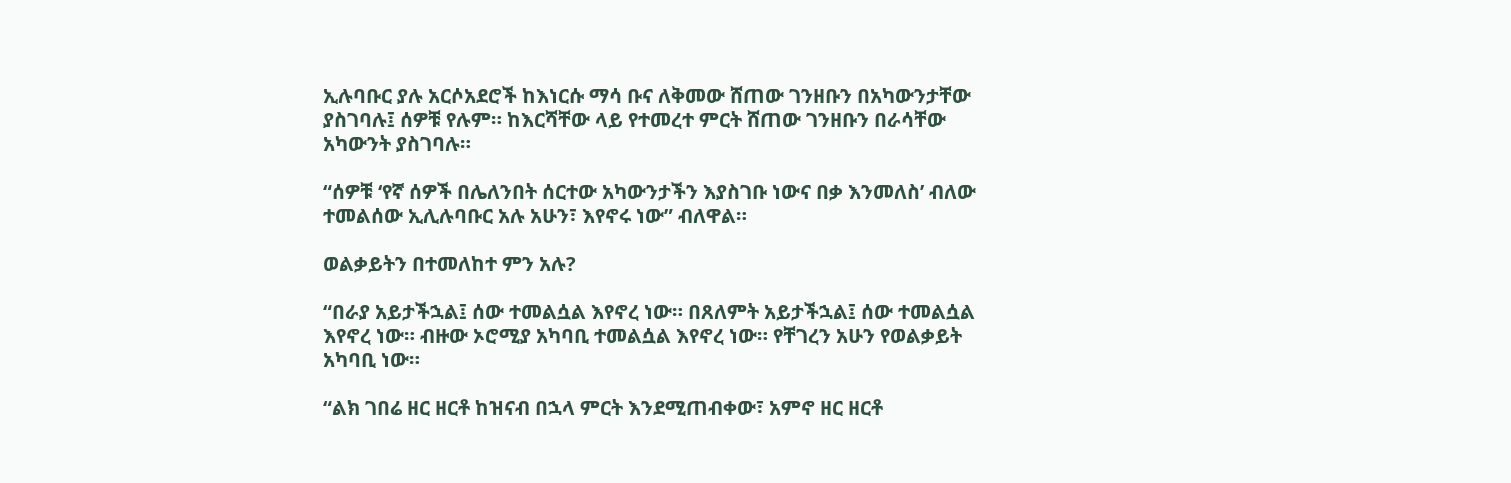ኢሉባቡር ያሉ አርሶአደሮች ከእነርሱ ማሳ ቡና ለቅመው ሸጠው ገንዘቡን በአካውንታቸው ያስገባሉ፤ ሰዎቹ የሉም። ከእርሻቸው ላይ የተመረተ ምርት ሸጠው ገንዘቡን በራሳቸው አካውንት ያስገባሉ።

“ሰዎቹ ‘የኛ ሰዎች በሌለንበት ሰርተው አካውንታችን እያስገቡ ነውና በቃ እንመለስ’ ብለው ተመልሰው ኢሊሉባቡር አሉ አሁን፣ እየኖሩ ነው” ብለዋል።

ወልቃይትን በተመለከተ ምን አሉ?

“በራያ አይታችኋል፤ ሰው ተመልሷል እየኖረ ነው። በጸለምት አይታችኋል፤ ሰው ተመልሷል እየኖረ ነው። ብዙው ኦሮሚያ አካባቢ ተመልሷል እየኖረ ነው። የቸገረን አሁን የወልቃይት አካባቢ ነው።

“ልክ ገበሬ ዘር ዘርቶ ከዝናብ በኋላ ምርት እንደሚጠብቀው፣ አምኖ ዘር ዘርቶ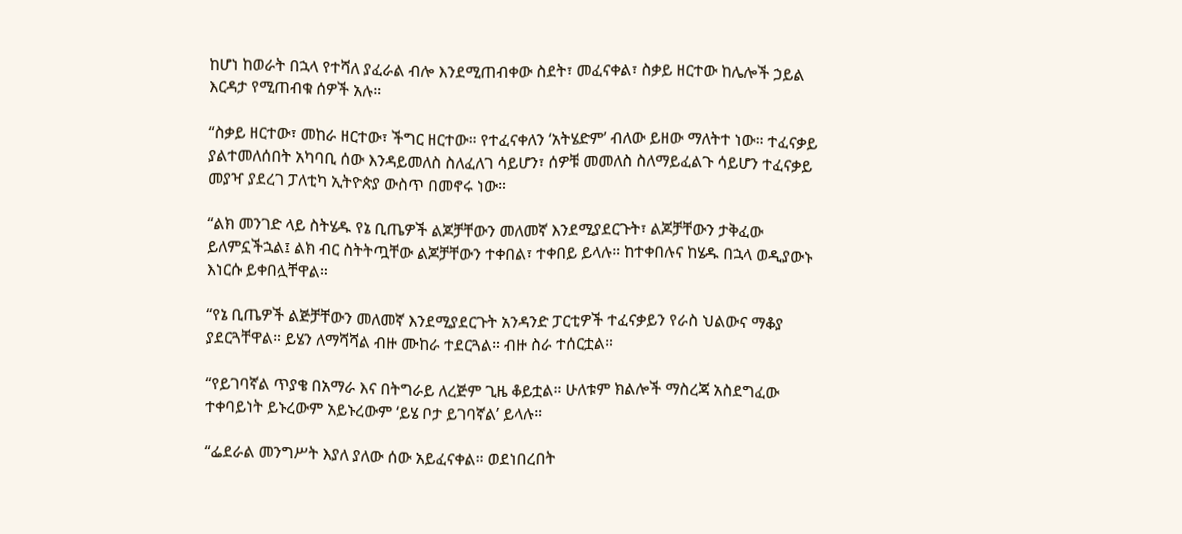ከሆነ ከወራት በኋላ የተሻለ ያፈራል ብሎ እንደሚጠብቀው ስደት፣ መፈናቀል፣ ስቃይ ዘርተው ከሌሎች ኃይል እርዳታ የሚጠብቁ ሰዎች አሉ።

“ስቃይ ዘርተው፣ መከራ ዘርተው፣ ችግር ዘርተው። የተፈናቀለን ‘አትሄድም’ ብለው ይዘው ማለትተ ነው። ተፈናቃይ ያልተመለሰበት አካባቢ ሰው እንዳይመለስ ስለፈለገ ሳይሆን፣ ሰዎቹ መመለስ ስለማይፈልጉ ሳይሆን ተፈናቃይ መያዣ ያደረገ ፓለቲካ ኢትዮጵያ ውስጥ በመኖሩ ነው።

“ልክ መንገድ ላይ ስትሄዱ የኔ ቢጤዎች ልጆቻቸውን መለመኛ እንደሚያደርጉት፣ ልጆቻቸውን ታቅፈው ይለምኗችኋል፤ ልክ ብር ስትትጧቸው ልጆቻቸውን ተቀበል፣ ተቀበይ ይላሉ። ከተቀበሉና ከሄዱ በኋላ ወዲያውኑ እነርሱ ይቀበሏቸዋል።

“የኔ ቢጤዎች ልጅቻቸውን መለመኛ እንደሚያደርጉት አንዳንድ ፓርቲዎች ተፈናቃይን የራስ ህልውና ማቆያ ያደርጓቸዋል። ይሄን ለማሻሻል ብዙ ሙከራ ተደርጓል። ብዙ ስራ ተሰርቷል።

“የይገባኛል ጥያቄ በአማራ እና በትግራይ ለረጅም ጊዜ ቆይቷል። ሁለቱም ክልሎች ማስረጃ አስደግፈው ተቀባይነት ይኑረውም አይኑረውም ‘ይሄ ቦታ ይገባኛል’ ይላሉ።

“ፌደራል መንግሥት እያለ ያለው ሰው አይፈናቀል። ወደነበረበት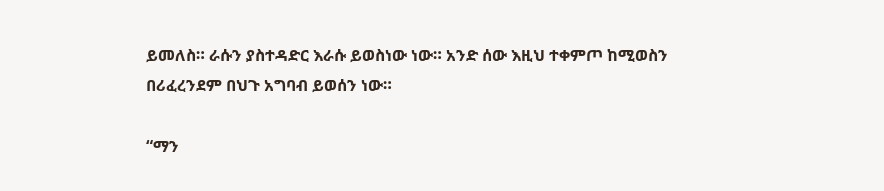ይመለስ። ራሱን ያስተዳድር እራሱ ይወስነው ነው። አንድ ሰው እዚህ ተቀምጦ ከሚወስን በሪፈረንደም በህጉ አግባብ ይወሰን ነው።

“ማን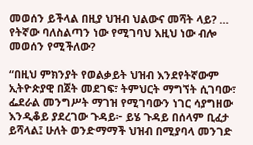መወሰን ይችላል በዚያ ህዝብ ህልውና መሻት ላይ? … የትኛው ባለስልጣን ነው የሚገባህ እዚህ ነው ብሎ መወሰን የሚችለው?

“በዚህ ምክንያት የወልቃይት ህዝብ እንደየትኛውም ኢትዮጵያዊ በጀት መደገፍ፣ ትምህርት ማግኘት ሲገባው፣ ፌደራል መንግሥት ማገዝ የሚገባውን ነገር ሳያግዘው እንዲቆይ ያደረገው ጉዳይ፦ ይሄ ጉዳይ በሰላም ቢፈታ ይሻላል፤ ሁለት ወንድማማች ህዝብ በሚያባላ መንገድ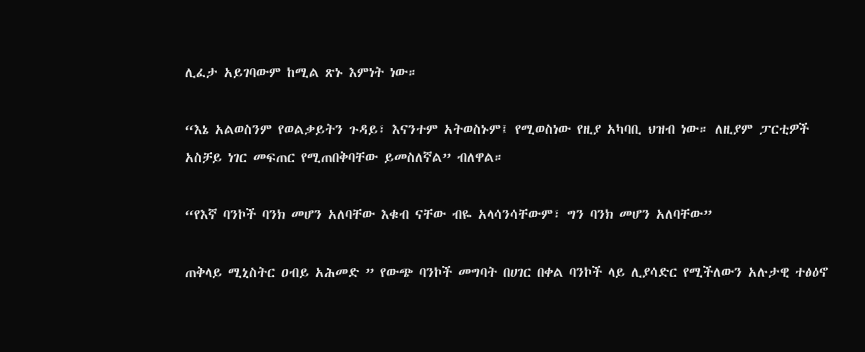ሊፈታ አይገባውም ከሚል ጽኑ እምነት ነው።

“እኔ አልወስንም የወልቃይትን ጉዳይ፣ እናንተም አትወስኑም፤ የሚወስነው የዚያ አካባቢ ህዝብ ነው። ለዚያም ፓርቲዎች አስቻይ ነገር መፍጠር የሚጠበቅባቸው ይመስለኛል” ብለዋል።

“የእኛ ባንኮች ባንክ መሆን አለባቸው እቁብ ናቸው ብዬ አላሳንሳቸውም፣ ግን ባንክ መሆን አለባቸው”

ጠቅላይ ሚኒስትር ዐብይ አሕመድ ” የውጭ ባንኮች መግባት በሀገር በቀል ባንኮች ላይ ሊያሳድር የሚችለውን አሉታዊ ተፅዕኖ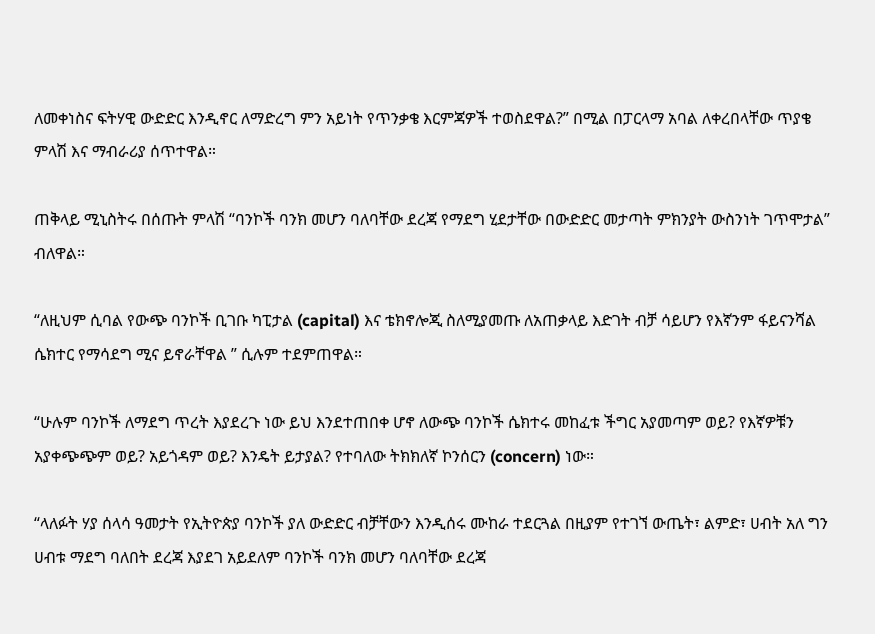ለመቀነስና ፍትሃዊ ውድድር እንዲኖር ለማድረግ ምን አይነት የጥንቃቄ እርምጃዎች ተወስደዋል?” በሚል በፓርላማ አባል ለቀረበላቸው ጥያቄ ምላሽ እና ማብራሪያ ሰጥተዋል።

ጠቅላይ ሚኒስትሩ በሰጡት ምላሽ “ባንኮች ባንክ መሆን ባለባቸው ደረጃ የማደግ ሂደታቸው በውድድር መታጣት ምክንያት ውስንነት ገጥሞታል” ብለዋል።

“ለዚህም ሲባል የውጭ ባንኮች ቢገቡ ካፒታል (capital) እና ቴክኖሎጂ ስለሚያመጡ ለአጠቃላይ እድገት ብቻ ሳይሆን የእኛንም ፋይናንሻል ሴክተር የማሳደግ ሚና ይኖራቸዋል ” ሲሉም ተደምጠዋል።

“ሁሉም ባንኮች ለማደግ ጥረት እያደረጉ ነው ይህ እንደተጠበቀ ሆኖ ለውጭ ባንኮች ሴክተሩ መከፈቱ ችግር አያመጣም ወይ? የእኛዎቹን አያቀጭጭም ወይ? አይጎዳም ወይ? እንዴት ይታያል? የተባለው ትክክለኛ ኮንሰርን (concern) ነው።

“ላለፉት ሃያ ሰላሳ ዓመታት የኢትዮጵያ ባንኮች ያለ ውድድር ብቻቸውን እንዲሰሩ ሙከራ ተደርጓል በዚያም የተገኘ ውጤት፣ ልምድ፣ ሀብት አለ ግን ሀብቱ ማደግ ባለበት ደረጃ እያደገ አይደለም ባንኮች ባንክ መሆን ባለባቸው ደረጃ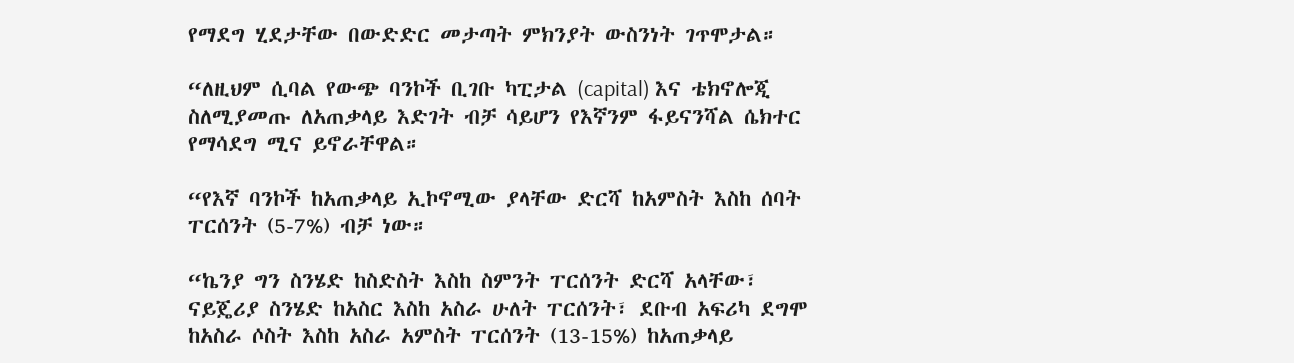የማደግ ሂደታቸው በውድድር መታጣት ምክንያት ውስንነት ገጥሞታል።

“ለዚህም ሲባል የውጭ ባንኮች ቢገቡ ካፒታል (capital) እና ቴክኖሎጂ ስለሚያመጡ ለአጠቃላይ እድገት ብቻ ሳይሆን የእኛንም ፋይናንሻል ሴክተር የማሳደግ ሚና ይኖራቸዋል።

“የእኛ ባንኮች ከአጠቃላይ ኢኮኖሚው ያላቸው ድርሻ ከአምስት እስከ ሰባት ፐርሰንት (5-7%) ብቻ ነው።

“ኬንያ ግን ስንሄድ ከስድስት እስከ ስምንት ፐርሰንት ድርሻ አላቸው፣ ናይጄሪያ ስንሄድ ከአስር እስከ አስራ ሁለት ፐርሰንት፣ ደቡብ አፍሪካ ደግሞ ከአስራ ሶስት እስከ አስራ አምስት ፐርሰንት (13-15%) ከአጠቃላይ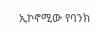ኢኮኖሚው የባንክ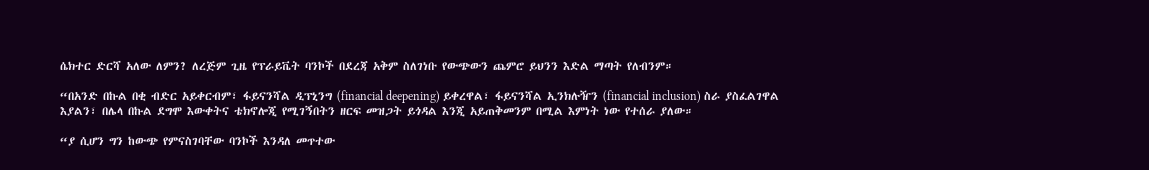ሴክተር ድርሻ አለው ለምን? ለረጅም ጊዜ የፕራይቬት ባንኮች በደረጃ አቅም ስለገነቡ የውጭውን ጨምሮ ይህንን እድል ማጣት የለብንም።

“በአንድ በኩል በቂ ብድር አይቀርብም፣ ፋይናንሻል ዲፕኒንግ (financial deepening) ይቀረዋል፣ ፋይናንሻል ኢንክሉዥን (financial inclusion) ስራ ያስፈልገዋል እያልን፣ በሌላ በኩል ደግሞ እውቀትና ቴክኖሎጂ የሚገኝበትን ዘርፍ መዝጋት ይጎዳል እንጂ አይጠቅመንም በሚል እምነት ነው የተሰራ ያለው።

“ያ ሲሆን ግን ከውጭ የምናስገባቸው ባንኮች እንዳለ መጥተው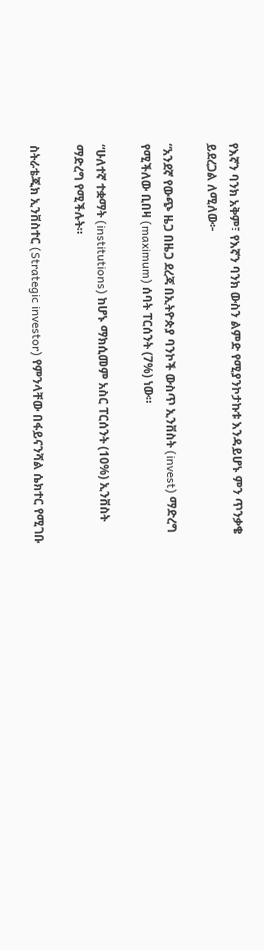የእኛን ባንክ አቅም፣ የእኛን ባንክ ውስን ልምድ የሚያንኮታኩቱ እንዳይሆኑ ምን ጥንቃቄ ይደረጋል ለሚለው፦

“አንደኛ የውጭ ዜጋ በዜጋ ደረጃ በኢትዮጵያ ባንኮች ውስጥ ኢንቨስት (invest) ማድረግ የሚችለው ቢበዛ (maximum) ሰባት ፐርሰንት (7%) ነው።

“ሁለተኛ ተቋማት (institutions) ከሆኑ ማክሲመም አስር ፐርሰንት (10%) ኢንቨስት ማድረግ የሚችሉት።

ስትራቴጂክ ኢንቨስተር (Strategic investor) የምንላቸው በፋይናንሻል ሴክተር የሚገቡ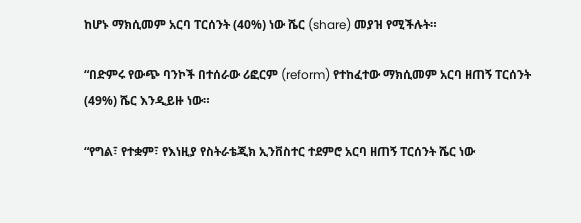ከሆኑ ማክሲመም አርባ ፐርሰንት (40%) ነው ሼር (share) መያዝ የሚችሉት።

“በድምሩ የውጭ ባንኮች በተሰራው ሪፎርም (reform) የተከፈተው ማክሲመም አርባ ዘጠኝ ፐርሰንት (49%) ሼር እንዲይዙ ነው።

“የግል፣ የተቋም፣ የእነዚያ የስትራቴጂክ ኢንቨስተር ተደምሮ አርባ ዘጠኝ ፐርሰንት ሼር ነው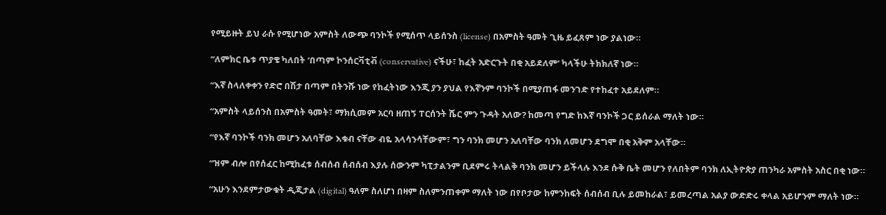የሚይዙት ይህ ራሱ የሚሆነው አምስት ለውጭ ባንኮች የሚሰጥ ላይሰንስ (license) በአምስት ዓመት ጊዜ ይፈጸም ነው ያልነው።

“ለምክር ቤቱ ጥያቄ ካለበት ‘በጣም ኮንሰርቫቲቭ (conservative) ናችሁ፣ ከፈት አድርጉት በቂ አይደለም’ ካላችሁ ትክክለኛ ነው።

“እኛ ስላለቀቀን የድሮ በሽታ በጣም በትንሹ ነው የከፈትነው እንጂ ያን ያህል የእኛንም ባንኮች በሚያጠፋ መንገድ የተከፈተ አይደለም።

“አምስት ላይሰንስ በአምስት ዓመት፣ ማክሲመም አርባ ዘጠኝ ፐርሰንት ሼር ምን ጉዳት አለው? ከመጣ የግድ ከእኛ ባንኮች ጋር ይሰራል ማለት ነው።

“የእኛ ባንኮች ባንክ መሆን አለባቸው እቁብ ናቸው ብዬ አላሳንሳቸውም፣ ግን ባንክ መሆን አለባቸው ባንክ ለመሆን ደግሞ በቂ አቅም አላቸው።

“ዝም ብሎ በየሰፈር ከሚከፈቱ ሰብሰብ ሰብሰብ እያሉ ሰውንም ካፒታልንም ቢደምሩ ትላልቅ ባንክ መሆን ይችላሉ እንደ ሱቅ ቤት መሆን የለበትም ባንክ ለኢትዮጵያ ጠንካራ አምስት አስር በቂ ነው።

“አሁን እንደምታውቁት ዲጂታል (digital) ዓለም ስለሆነ በዛም ስለምንጠቀም ማለት ነው በየቦታው ከምንከፍት ሰብሰብ ቢሉ ይመከራል፣ ይመረጣል አልያ ውድድሩ ቀላል አይሆንም ማለት ነው።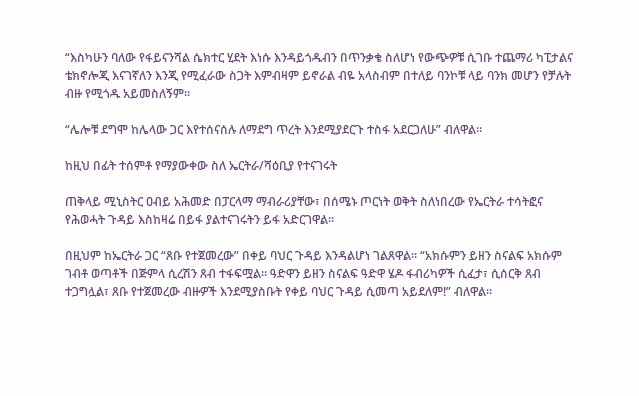“እስካሁን ባለው የፋይናንሻል ሴክተር ሂደት እነሱ እንዳይጎዱብን በጥንቃቄ ስለሆነ የውጭዎቹ ሲገቡ ተጨማሪ ካፒታልና ቴክኖሎጂ እናገኛለን እንጂ የሚፈራው ስጋት እምብዛም ይኖራል ብዬ አላስብም በተለይ ባንኮቹ ላይ ባንክ መሆን የቻሉት ብዙ የሚጎዱ አይመስለኝም።

“ሌሎቹ ደግሞ ከሌላው ጋር እየተሰናሰሉ ለማደግ ጥረት እንደሚያደርጉ ተስፋ አደርጋለሁ” ብለዋል።

ከዚህ በፊት ተሰምቶ የማያውቀው ስለ ኤርትራ/ሻዕቢያ የተናገሩት

ጠቅላይ ሚኒስትር ዐብይ አሕመድ በፓርላማ ማብራሪያቸው፣ በሰሜኑ ጦርነት ወቅት ስለነበረው የኤርትራ ተሳትፎና የሕወሓት ጉዳይ እስከዛሬ በይፋ ያልተናገሩትን ይፋ አድርገዋል።

በዚህም ከኤርትራ ጋር “ጸቡ የተጀመረው” በቀይ ባህር ጉዳይ እንዳልሆነ ገልጸዋል። “አክሱምን ይዘን ስናልፍ አክሱም ገብቶ ወጣቶች በጅምላ ሲረሽን ጸብ ተፋፍሟል። ዓድዋን ይዘን ስናልፍ ዓድዋ ሄዶ ፋብሪካዎች ሲፈታ፣ ሲሰርቅ ጸብ ተጋግሏል፣ ጸቡ የተጀመረው ብዙዎች እንደሚያስቡት የቀይ ባህር ጉዳይ ሲመጣ አይደለም!” ብለዋል።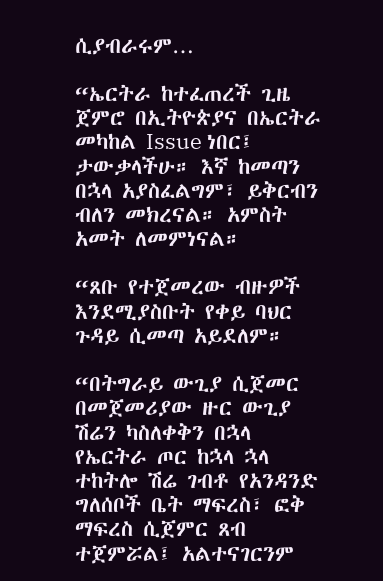ሲያብራሩም…

“ኤርትራ ከተፈጠረች ጊዜ ጀምሮ በኢትዮጵያና በኤርትራ መካከል Issue ነበር፤ ታውቃላችሁ። እኛ ከመጣን በኋላ አያስፈልግም፣ ይቅርብን ብለን መክረናል። አምስት አመት ለመምነናል።

“ጸቡ የተጀመረው ብዙዎች እንደሚያስቡት የቀይ ባህር ጉዳይ ሲመጣ አይደለም።

“በትግራይ ውጊያ ሲጀመር በመጀመሪያው ዙር ውጊያ ሽሬን ካስለቀቅን በኋላ የኤርትራ ጦር ከኋላ ኋላ ተከትሎ ሽሬ ገብቶ የአንዳንድ ግለሰቦች ቤት ማፍረስ፣ ፎቅ ማፍረስ ሲጀምር ጸብ ተጀምሯል፤ አልተናገርንም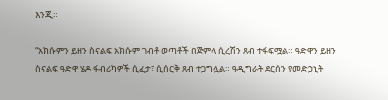እንጂ።

“አክሱምን ይዘን ስናልፍ አክሱም ገብቶ ወጣቶች በጅምላ ሲረሽን ጸብ ተፋፍሟል። ዓድዋን ይዘን ስናልፍ ዓድዋ ሄዶ ፋብሪካዎች ሲፈታ፣ ሲሰርቅ ጸብ ተጋግሏል። ዓዲግራት ደርሰን የመድኃኒት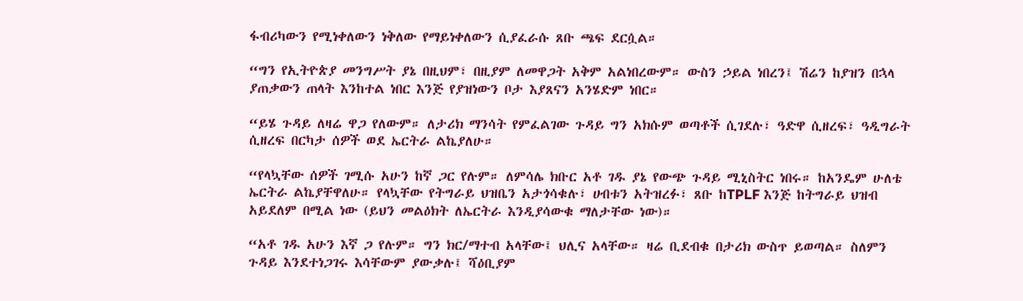ፋብሪካውን የሚነቀለውን ነቅለው የማይነቀለውን ሲያፈራሱ ጸቡ ጫፍ ደርሷል።

“ግን የኢትዮጵያ መንግሥት ያኔ በዚህም፣ በዚያም ለመዋጋት አቅም አልነበረውም። ውስን ኃይል ነበረን፤ ሽሬን ከያዝን በኋላ ያጠቃውን ጠላት እንከተል ነበር እንጅ የያዝነውን ቦታ እያጸናን አንሄድም ነበር።

“ይሄ ጉዳይ ለዛሬ ዋጋ የለውም። ለታሪክ ማንሳት የምፈልገው ጉዳይ ግን አክሱም ወጣቶች ሲገደሉ፣ ዓድዋ ሲዘረፍ፣ ዓዲግራት ሲዘረፍ በርካታ ሰዎች ወደ ኤርትራ ልኬያለሁ።

“የላኳቸው ሰዎች ገሚሱ አሁን ከኛ ጋር የሉም። ለምሳሌ ክቡር አቶ ገዱ ያኔ የውጭ ጉዳይ ሚኒስትር ነበሩ። ከአንዴም ሁለቴ ኤርትራ ልኬያቸዋለሁ። የላኳቸው የትግራይ ህዝቤን አታጎሳቁሉ፣ ሀብቱን አትዝረፉ፣ ጸቡ ከTPLF እንጅ ከትግራይ ህዝብ አይደለም በሚል ነው (ይህን መልዕክት ለኤርትራ እንዲያሳውቁ ማለታቸው ነው)።

“አቶ ገዱ አሁን እኛ ጋ የሉም። ግን ክር/ማተብ አላቸው፤ ህሊና አላቸው። ዛሬ ቢደብቁ በታሪክ ውስጥ ይወጣል። ስለምን ጉዳይ እንደተነጋገሩ እሳቸውም ያውቃሉ፤ ሻዕቢያም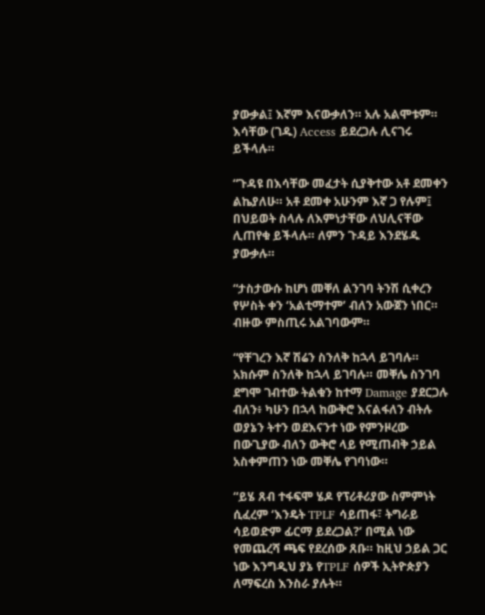ያውቃል፤ እኛም እናውቃለን። አሉ አልሞቱም። እሳቸው (ገዱ) Access ይደረጋሉ ሊናገሩ ይችላሉ።

“ጉዳዩ በእሳቸው መፈታት ሲያቅተው አቶ ደመቀን ልኬያለሁ። አቶ ደመቀ አሁንም እኛ ጋ የሉም፤ በህይወት ስላሉ ለእምነታቸው ለህሊናቸው ሊጠየቁ ይችላሉ። ለምን ጉዳይ እንደሄዱ ያውቃሉ።

“ታስታውሱ ከሆነ መቐለ ልንገባ ትንሽ ሲቀረን የሦስት ቀን ‘አልቲማተም’ ብለን አውጀን ነበር። ብዙው ምስጢሩ አልገባውም።

“የቸገረን እኛ ሽሬን ስንለቅ ከኋላ ይገባሉ። አክሱም ስንለቅ ከኋላ ይገባሉ። መቐሌ ስንገባ ደግሞ ገብተው ትልቁን ከተማ Damage ያደርጋሉ ብለን፥ ካሁን በኋላ ከውቅሮ እናልፋለን ብትሉ ወያኔን ትተን ወደእናንተ ነው የምንዞረው በውጊያው ብለን ውቅሮ ላይ የሚጠብቅ ኃይል አስቀምጠን ነው መቐሌ የገባነው።

“ይሄ ጸብ ተፋፍሞ ሄዶ የፕሪቶሪያው ስምምነት ሲፈረም ‘እንዴት TPLF ሳይጠፋ፣ ትግራይ ሳይወድም ፊርማ ይደረጋል?’ በሚል ነው የመጨረሻ ጫፍ የደረሰው ጸቡ። ከዚህ ኃይል ጋር ነው እንግዲህ ያኔ የTPLF ሰዎች ኢትዮጵያን ለማፍረስ እንስራ ያሉት።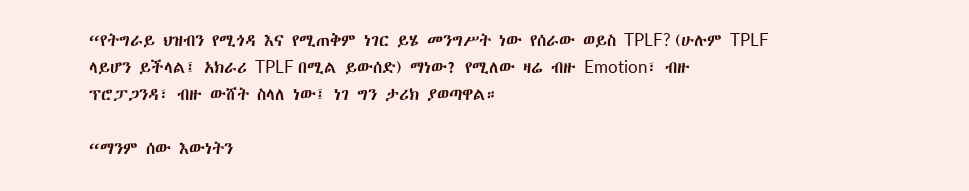“የትግራይ ህዝብን የሚጎዳ እና የሚጠቅም ነገር ይሄ መንግሥት ነው የሰራው ወይስ TPLF? (ሁሉም TPLF ላይሆን ይችላል፤ አክራሪ TPLF በሚል ይውሰድ) ማነው? የሚለው ዛሬ ብዙ Emotion፣ ብዙ ፕሮፓጋንዳ፣ ብዙ ውሸት ስላለ ነው፤ ነገ ግን ታሪክ ያወጣዋል።

“ማንም ሰው እውነትን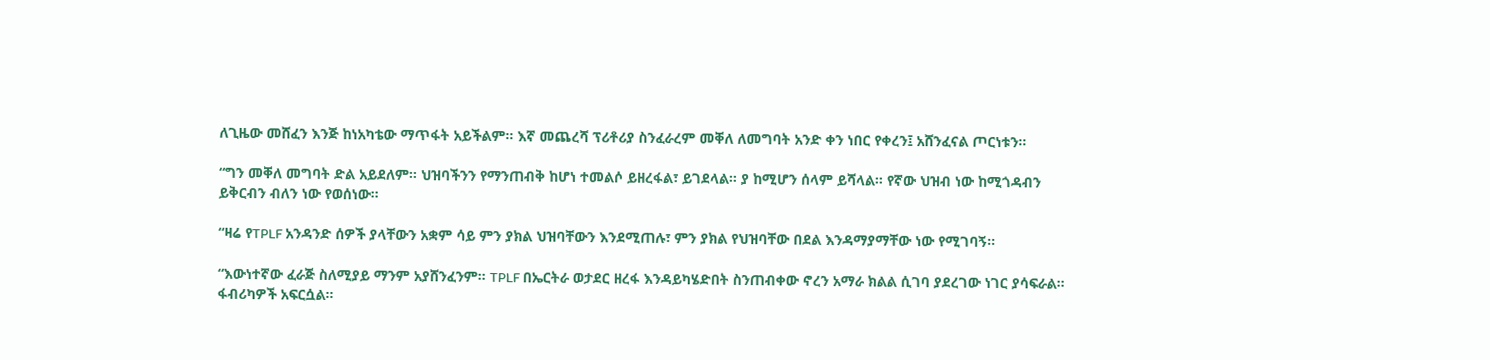ለጊዜው መሸፈን እንጅ ከነአካቴው ማጥፋት አይችልም። እኛ መጨረሻ ፕሪቶሪያ ስንፈራረም መቐለ ለመግባት አንድ ቀን ነበር የቀረን፤ አሸንፈናል ጦርነቱን።

“ግን መቐለ መግባት ድል አይደለም። ህዝባችንን የማንጠብቅ ከሆነ ተመልሶ ይዘረፋል፣ ይገደላል። ያ ከሚሆን ሰላም ይሻላል። የኛው ህዝብ ነው ከሚጎዳብን ይቅርብን ብለን ነው የወሰነው።

“ዛሬ የTPLF አንዳንድ ሰዎች ያላቸውን አቋም ሳይ ምን ያክል ህዝባቸውን እንደሚጠሉ፣ ምን ያክል የህዝባቸው በደል እንዳማያማቸው ነው የሚገባኝ።

“እውነተኛው ፈራጅ ስለሚያይ ማንም አያሸንፈንም። TPLF በኤርትራ ወታደር ዘረፋ እንዳይካሄድበት ስንጠብቀው ኖረን አማራ ክልል ሲገባ ያደረገው ነገር ያሳፍራል። ፋብሪካዎች አፍርሷል።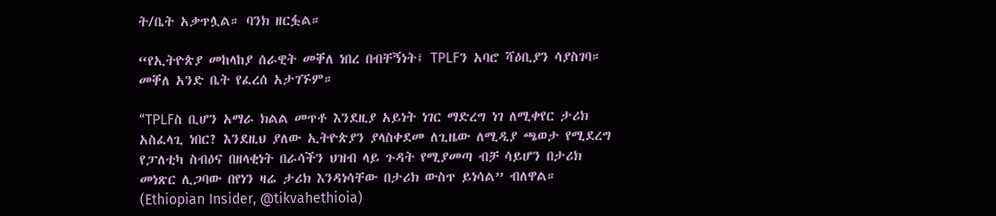ት/ቤት አቃጥሏል። ባንክ ዘርፏል።

“የኢትዮጵያ መከላከያ ሰራዊት መቐለ ነበረ በብቸኝነት፤ TPLFን አባሮ ሻዕቢያን ሳያስገባ። መቐለ አንድ ቤት የፈረሰ አታገኙም።

“TPLFስ ቢሆን አማራ ክልል መጥቶ እንደዚያ አይነት ነገር ማድረግ ነገ ለሚቀየር ታሪክ አስፈላጊ ነበር? እንደዚህ ያለው ኢትዮጵያን ያላስቀደመ ለጊዜው ለሚዲያ ጫወታ የሚደረግ የፓለቲካ ስብዕና በዘላቂነት በራሳችን ህዝብ ላይ ጉዳት የሚያመጣ ብቻ ሳይሆን በታሪክ መነጽር ሊጋባው በየነን ዛሬ ታሪክ እንዳነሳቸው በታሪክ ውስጥ ይነሳል” ብለዋል። (Ethiopian Insider, @tikvahethioia)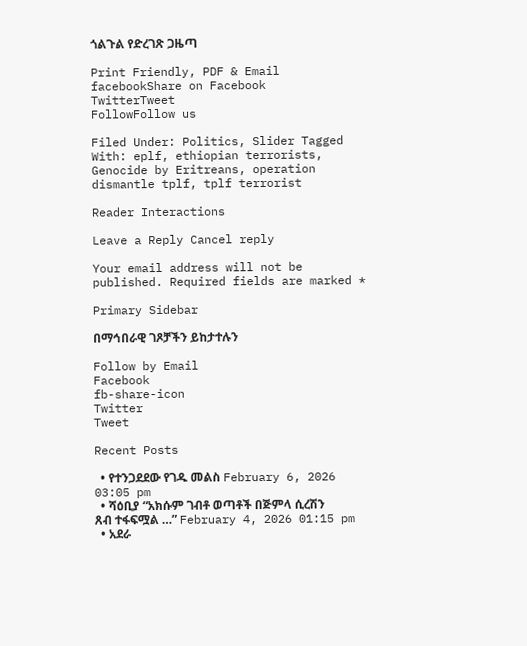ጎልጉል የድረገጽ ጋዜጣ

Print Friendly, PDF & Email
facebookShare on Facebook
TwitterTweet
FollowFollow us

Filed Under: Politics, Slider Tagged With: eplf, ethiopian terrorists, Genocide by Eritreans, operation dismantle tplf, tplf terrorist

Reader Interactions

Leave a Reply Cancel reply

Your email address will not be published. Required fields are marked *

Primary Sidebar

በማኅበራዊ ገጾቻችን ይከታተሉን

Follow by Email
Facebook
fb-share-icon
Twitter
Tweet

Recent Posts

  • የተንጋደደው የገዱ መልስ February 6, 2026 03:05 pm
  • ሻዕቢያ “አክሱም ገብቶ ወጣቶች በጅምላ ሲረሽን ጸብ ተፋፍሟል …” February 4, 2026 01:15 pm
  • አደራ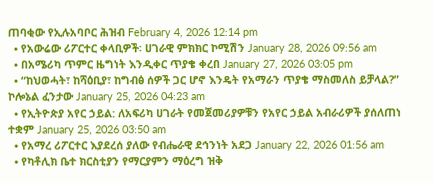ጠባቂው የኢሉአባቦር ሕዝብ February 4, 2026 12:14 pm
  • የአውሬው ሪፖርተር ቀላቢዎች፡ ሀገራዊ ምክክር ኮሚሽን January 28, 2026 09:56 am
  • በአሜሪካ ጥምር ዜግነት እንዲቀር ጥያቄ ቀረበ January 27, 2026 03:05 pm
  • “ከህወሓት፣ ከሻዕቢያ፣ ከግብፅ ሰዎች ጋር ሆኖ እንዴት የአማራን ጥያቄ ማስመለስ ይቻላል?” ኮሎኔል ፈንታው January 25, 2026 04:23 am
  • የኢትዮጵያ አየር ኃይል: ለአፍሪካ ሀገራት የመጀመሪያዎቹን የአየር ኃይል አብራሪዎች ያሰለጠነ ተቋም January 25, 2026 03:50 am
  • የአማረ ሪፖርተር እያደረሰ ያለው የብሔራዊ ደኅንነት አደጋ January 22, 2026 01:56 am
  • የካቶሊክ ቤተ ክርስቲያን የማርያምን ማዕረግ ዝቅ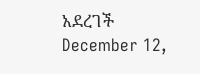አደረገች December 12,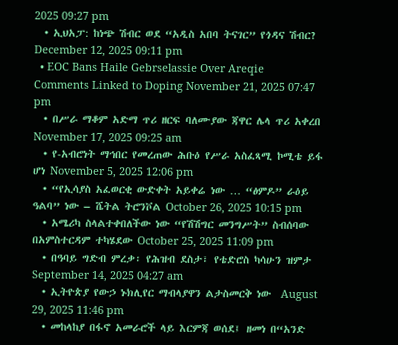2025 09:27 pm
  • ኢህአፓ: ከነጭ ሽብር ወደ “አዲስ አበባ ትናገር” የጎዳና ሽብር? December 12, 2025 09:11 pm
  • EOC Bans Haile Gebrselassie Over Areqie Comments Linked to Doping November 21, 2025 07:47 pm
  • በሥራ ማቆም አድማ ጥሪ ዘርፍ ባለሙያው ጃዋር ሌላ ጥሪ አቀረበ November 17, 2025 09:25 am
  • የ-አብሮነት ማኅበር የመረጠው ሕቡዕ የሥራ አስፈጻሚ ኮሚቴ ይፋ ሆነ November 5, 2025 12:06 pm
  • “የኢሳያስ አፈወርቂ ውድቀት አይቀሬ ነው … “ፅምዶ” ራዕይ ዓልባ” ነው – ሼትል ትሮንቮል October 26, 2025 10:15 pm
  • አሜሪካ ስላልተቀበለችው ነው “የሽሽግር መንግሥት” ስብሰባው በአምስተርዳም ተካሄደው October 25, 2025 11:09 pm
  • በዓባይ ግድብ ምረቃ፡ የሕዝብ ደስታ፣ የቴድሮስ ካሳሁን ዝምታ September 14, 2025 04:27 am
  • ኢትዮጵያ የውኃ ኑክሊየር ማብላያዋን ልታስመርቅ ነው  August 29, 2025 11:46 pm
  • መከላከያ በፋኖ አመራሮች ላይ እርምጃ ወሰደ፤ ዘመነ በ“አንድ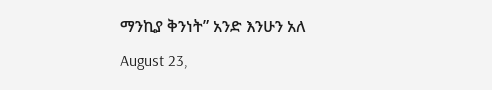ማንኪያ ቅንነት” አንድ እንሁን አለ August 23,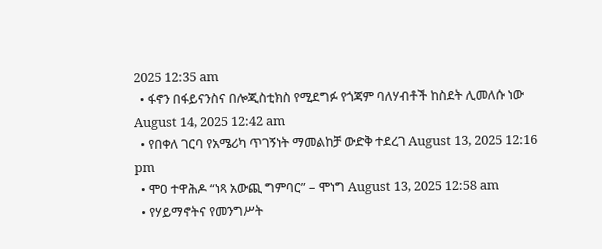2025 12:35 am
  • ፋኖን በፋይናንስና በሎጂስቲክስ የሚደግፉ የጎጃም ባለሃብቶች ከስደት ሊመለሱ ነው August 14, 2025 12:42 am
  • የበቀለ ገርባ የአሜሪካ ጥገኝነት ማመልከቻ ውድቅ ተደረገ August 13, 2025 12:16 pm
  • ሞዐ ተዋሕዶ “ነጻ አውጪ ግምባር” – ሞነግ August 13, 2025 12:58 am
  • የሃይማኖትና የመንግሥት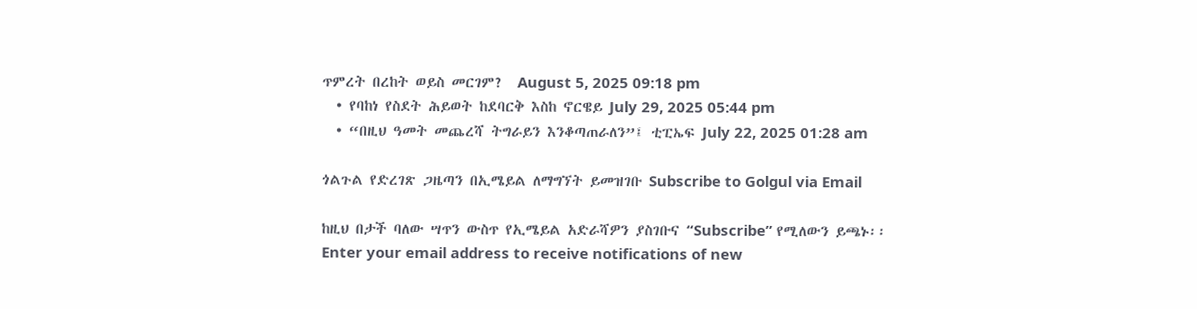ጥምረት በረከት ወይስ መርገም?  August 5, 2025 09:18 pm
  • የባከነ የስደት ሕይወት ከደባርቅ እስከ ኖርዌይ July 29, 2025 05:44 pm
  • “በዚህ ዓመት መጨረሻ ትግራይን እንቆጣጠራለን”፤ ቲፒኤፍ July 22, 2025 01:28 am

ጎልጉል የድረገጽ ጋዜጣን በኢሜይል ለማግኘት ይመዝገቡ Subscribe to Golgul via Email

ከዚህ በታች ባለው ሣጥን ውስጥ የኢሜይል አድራሻዎን ያስገቡና “Subscribe” የሚለውን ይጫኑ፡፡
Enter your email address to receive notifications of new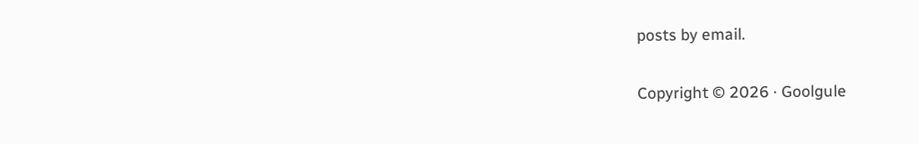posts by email.

Copyright © 2026 · Goolgule